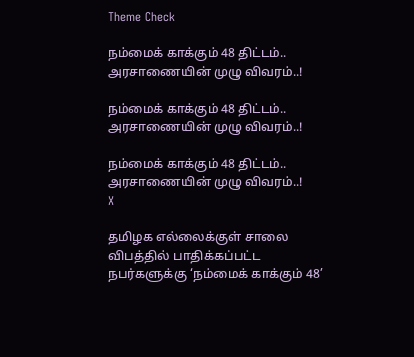Theme Check

நம்மைக் காக்கும் 48 திட்டம்.. அரசாணையின் முழு விவரம்..!

நம்மைக் காக்கும் 48 திட்டம்.. அரசாணையின் முழு விவரம்..!

நம்மைக் காக்கும் 48 திட்டம்.. அரசாணையின் முழு விவரம்..!
X

தமிழக எல்லைக்குள் சாலை விபத்தில் பாதிக்கப்பட்ட நபர்களுக்கு ‘நம்மைக் காக்கும் 48’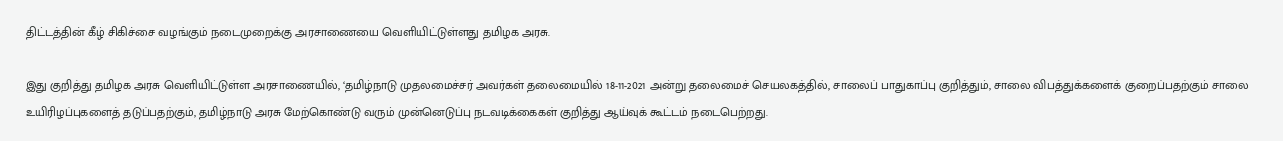திட்டத்தின் கீழ் சிகிச்சை வழங்கும் நடைமுறைக்கு அரசாணையை வெளியிட்டுள்ளது தமிழக அரசு.

இது குறித்து தமிழக அரசு வெளியிட்டுள்ள அரசாணையில், ‘தமிழ்நாடு முதலமைச்சர்‌ அவர்கள்‌ தலைமையில்‌ 18-11-2021 அன்று தலைமைச்‌ செயலகத்தில்‌, சாலைப்‌ பாதுகாப்பு குறித்தும்‌, சாலை விபத்துக்களைக்‌ குறைப்பதற்கும்‌ சாலை உயிரிழப்புகளைத்‌ தடுப்பதற்கும்‌, தமிழ்நாடு அரசு மேற்கொண்டு வரும்‌ முன்னெடுப்பு நடவடிக்கைகள்‌ குறித்து ஆய்வுக்‌ கூட்டம்‌ நடைபெற்றது.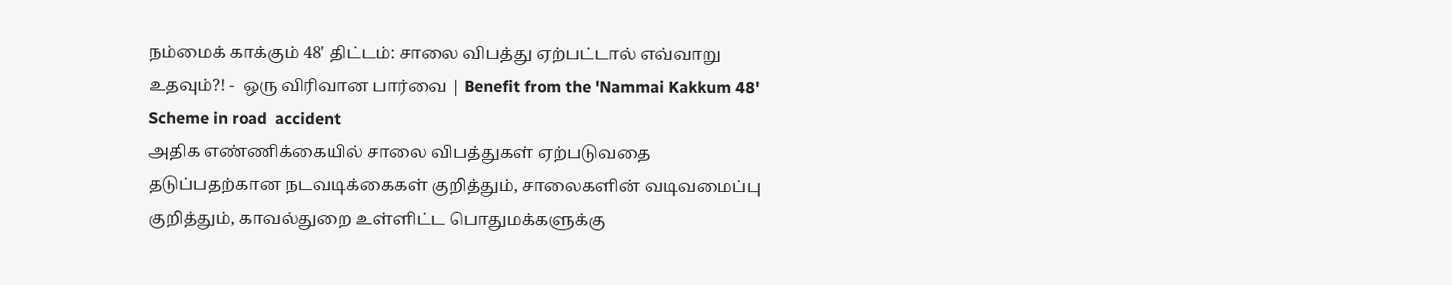நம்மைக் காக்கும் 48' திட்டம்: சாலை விபத்து ஏற்பட்டால் எவ்வாறு உதவும்?! -  ஒரு விரிவான பார்வை | Benefit from the 'Nammai Kakkum 48' Scheme in road  accident
அதிக எண்ணிக்கையில்‌ சாலை விபத்துகள்‌ ஏற்படுவதை தடுப்பதற்கான நடவடிக்கைகள்‌ குறித்தும்‌, சாலைகளின்‌ வடிவமைப்பு குறித்தும்‌, காவல்துறை உள்ளிட்ட பொதுமக்களுக்கு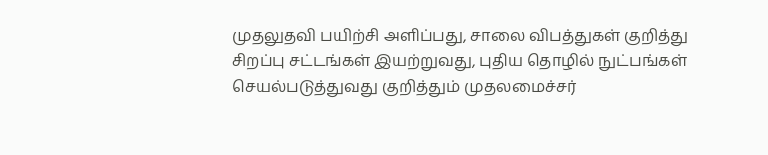முதலுதவி பயிற்சி அளிப்பது, சாலை விபத்துகள்‌ குறித்து சிறப்பு சட்டங்கள்‌ இயற்றுவது, புதிய தொழில்‌ நுட்பங்கள்‌ செயல்படுத்துவது குறித்தும்‌ முதலமைச்சர்‌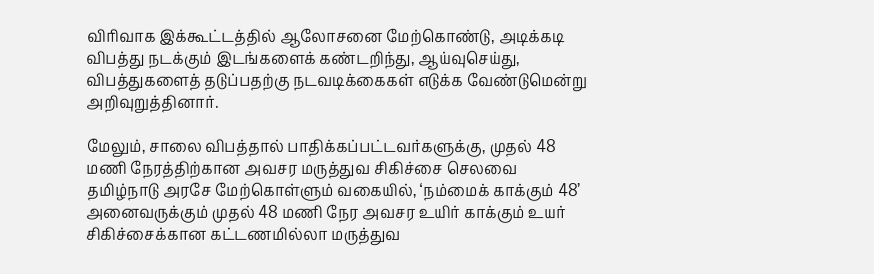விரிவாக இக்கூட்டத்தில்‌ ஆலோசனை மேற்கொண்டு, அடிக்கடி விபத்து நடக்கும்‌ இடங்களைக்‌ கண்டறிந்து, ஆய்வுசெய்து, விபத்துகளைத்‌ தடுப்பதற்கு நடவடிக்கைகள்‌ எடுக்க வேண்டுமென்று அறிவுறுத்தினார்‌.

மேலும்‌, சாலை விபத்தால்‌ பாதிக்கப்பட்டவர்களுக்கு, முதல்‌ 48 மணி நேரத்திற்கான அவசர மருத்துவ சிகிச்சை செலவை தமிழ்நாடு அரசே மேற்கொள்ளும்‌ வகையில்‌, ‘நம்மைக்‌ காக்கும்‌ 48’ அனைவருக்கும்‌ முதல்‌ 48 மணி நேர அவசர உயிர்‌ காக்கும்‌ உயர்‌ சிகிச்சைக்கான கட்டணமில்லா மருத்துவ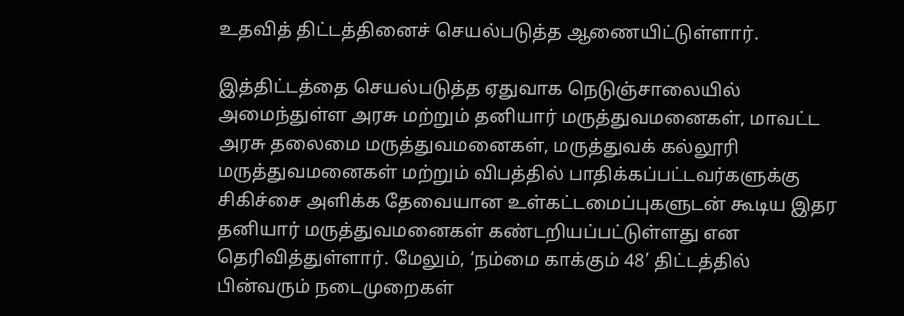உதவித்‌ திட்டத்தினைச்‌ செயல்படுத்த ஆணையிட்டுள்ளார்.

இத்திட்டத்தை செயல்படுத்த ஏதுவாக நெடுஞ்சாலையில் அமைந்துள்ள அரசு மற்றும் தனியார் மருத்துவமனைகள், மாவட்ட அரசு தலைமை மருத்துவமனைகள், மருத்துவக் கல்லூரி மருத்துவமனைகள் மற்றும் விபத்தில் பாதிக்கப்பட்டவர்களுக்கு சிகிச்சை அளிக்க தேவையான உள்கட்டமைப்புகளுடன் கூடிய இதர தனியார் மருத்துவமனைகள் கண்டறியப்பட்டுள்ளது என தெரிவித்துள்ளார். மேலும், ‘நம்மை காக்கும் 48’ திட்டத்தில் பின்வரும் நடைமுறைகள்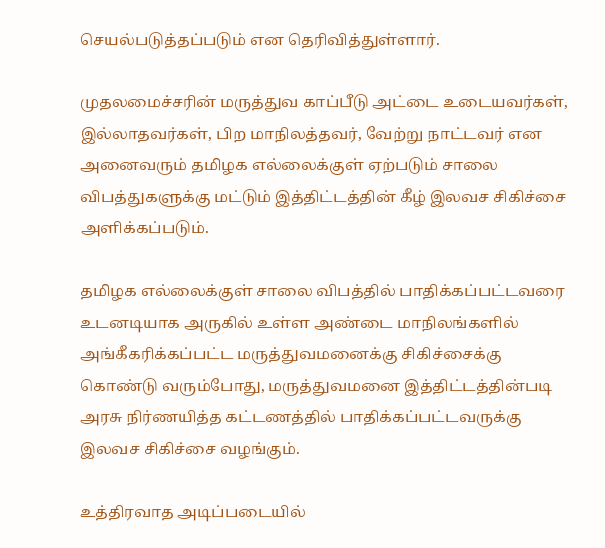செயல்படுத்தப்படும் என தெரிவித்துள்ளார்.

முதலமைச்சரின் மருத்துவ காப்பீடு அட்டை உடையவர்கள், இல்லாதவர்கள், பிற மாநிலத்தவர், வேற்று நாட்டவர் என அனைவரும் தமிழக எல்லைக்குள் ஏற்படும் சாலை விபத்துகளுக்கு மட்டும் இத்திட்டத்தின் கீழ் இலவச சிகிச்சை அளிக்கப்படும்.

தமிழக எல்லைக்குள் சாலை விபத்தில் பாதிக்கப்பட்டவரை உடனடியாக அருகில் உள்ள அண்டை மாநிலங்களில் அங்கீகரிக்கப்பட்ட மருத்துவமனைக்கு சிகிச்சைக்கு கொண்டு வரும்போது, மருத்துவமனை இத்திட்டத்தின்படி அரசு நிர்ணயித்த கட்டணத்தில் பாதிக்கப்பட்டவருக்கு இலவச சிகிச்சை வழங்கும்.

உத்திரவாத அடிப்படையில்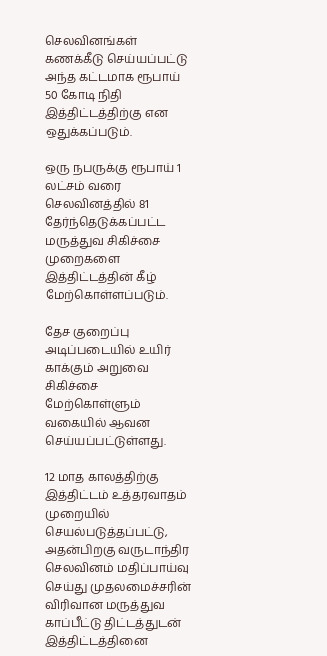செலவினங்கள் கணக்கீடு செய்யப்பட்டு அந்த கட்டமாக ரூபாய் 50 கோடி நிதி இத்திட்டத்திற்கு என ஒதுக்கப்படும்.

ஒரு நபருக்கு ரூபாய் 1 லட்சம் வரை செலவினத்தில் 81 தேர்ந்தெடுக்கப்பட்ட மருத்துவ சிகிச்சை முறைகளை இத்திட்டத்தின் கீழ் மேற்கொள்ளப்படும்.

தேச குறைப்பு அடிப்படையில் உயிர் காக்கும் அறுவை சிகிச்சை மேற்கொள்ளும் வகையில் ஆவன செய்யப்பட்டுள்ளது.

12 மாத காலத்திற்கு இத்திட்டம் உத்தரவாதம் முறையில் செயல்படுத்தப்பட்டு, அதன்பிறகு வருடாந்திர செலவினம் மதிப்பாய்வு செய்து முதலமைச்சரின் விரிவான மருத்துவ காப்பீட்டு திட்டத்துடன் இத்திட்டத்தினை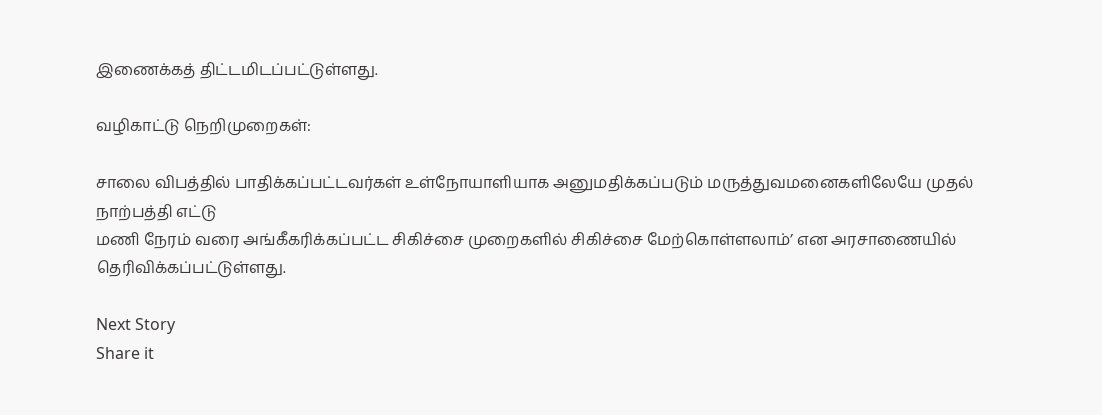இணைக்கத் திட்டமிடப்பட்டுள்ளது.

வழிகாட்டு நெறிமுறைகள்:

சாலை விபத்தில் பாதிக்கப்பட்டவர்கள் உள்நோயாளியாக அனுமதிக்கப்படும் மருத்துவமனைகளிலேயே முதல் நாற்பத்தி எட்டு
மணி நேரம் வரை அங்கீகரிக்கப்பட்ட சிகிச்சை முறைகளில் சிகிச்சை மேற்கொள்ளலாம்’ என அரசாணையில்
தெரிவிக்கப்பட்டுள்ளது.

Next Story
Share it